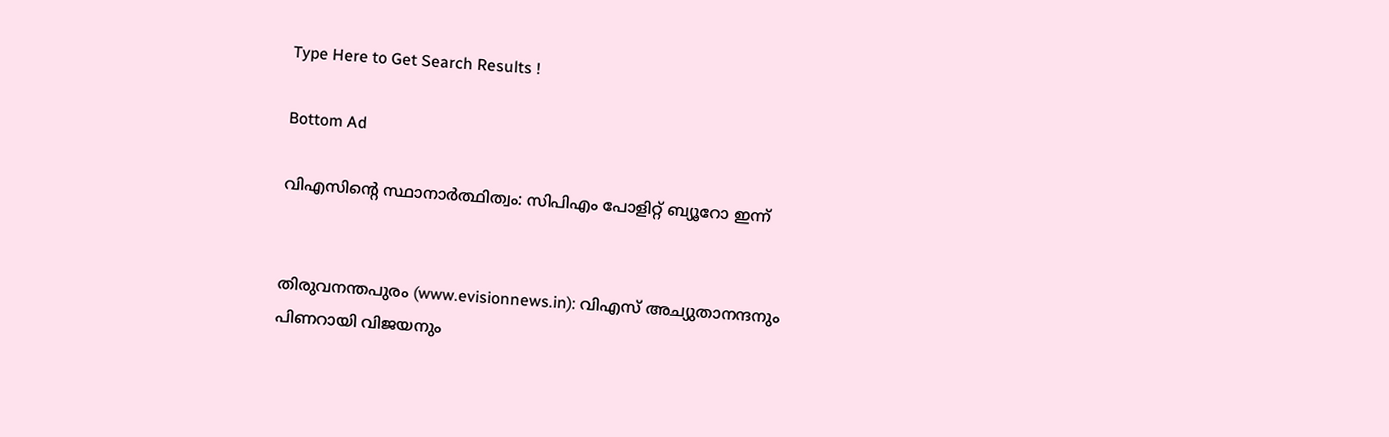Type Here to Get Search Results !

Bottom Ad

വിഎസിന്റെ സ്ഥാനാര്‍ത്ഥിത്വം: സിപിഎം പോളിറ്റ് ബ്യൂറോ ഇന്ന്


തിരുവനന്തപുരം (www.evisionnews.in): വിഎസ് അച്യുതാനന്ദനും പിണറായി വിജയനും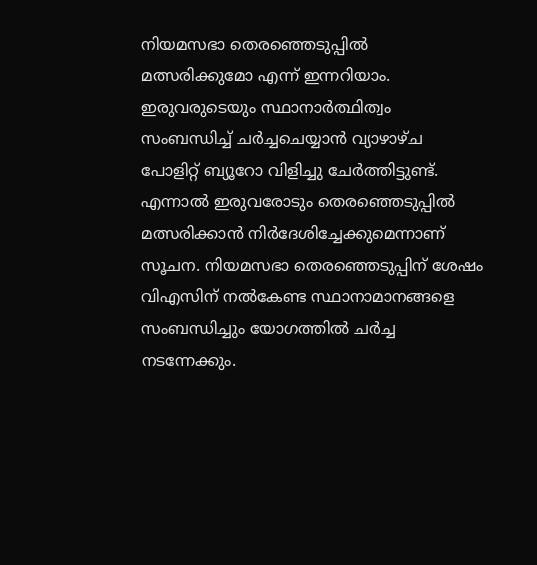നിയമസഭാ തെരഞ്ഞെടുപ്പില്‍ മത്സരിക്കുമോ എന്ന് ഇന്നറിയാം. ഇരുവരുടെയും സ്ഥാനാര്‍ത്ഥിത്വം സംബന്ധിച്ച് ചര്‍ച്ചചെയ്യാന്‍ വ്യാഴാഴ്ച പോളിറ്റ് ബ്യൂറോ വിളിച്ചു ചേര്‍ത്തിട്ടുണ്ട്. എന്നാല്‍ ഇരുവരോടും തെരഞ്ഞെടുപ്പില്‍ മത്സരിക്കാന്‍ നിര്‍ദേശിച്ചേക്കുമെന്നാണ് സൂചന. നിയമസഭാ തെരഞ്ഞെടുപ്പിന് ശേഷം വിഎസിന് നല്‍കേണ്ട സ്ഥാനാമാനങ്ങളെ സംബന്ധിച്ചും യോഗത്തില്‍ ചര്‍ച്ച നടന്നേക്കും.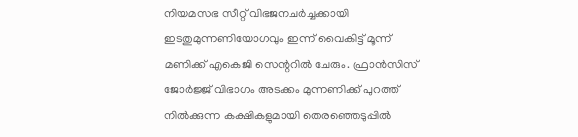നിയമസഭ സീറ്റ് വിഭജനചര്‍ച്ചക്കായി ഇടതുമുന്നണിയോഗവും ഇന്ന് വൈകിട്ട് മൂന്ന് മണിക്ക് എകെജി സെന്ററില്‍ ചേരും. ഫ്രാന്‍സിസ് ജോര്‍ജ്ജ് വിഭാഗം അടക്കം മുന്നണിക്ക് പുറത്ത് നില്‍ക്കുന്ന കക്ഷികളുമായി തെരഞ്ഞെടുപ്പില്‍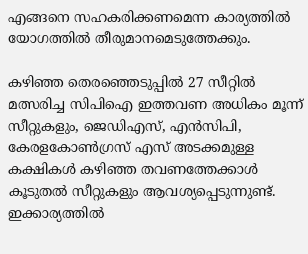എങ്ങനെ സഹകരിക്കണമെന്ന കാര്യത്തില്‍ യോഗത്തില്‍ തീരുമാനമെടുത്തേക്കും.

കഴിഞ്ഞ തെരഞ്ഞെടുപ്പില്‍ 27 സീറ്റില്‍ മത്സരിച്ച സിപിഐ ഇത്തവണ അധികം മൂന്ന് സീറ്റുകളും, ജെഡിഎസ്, എന്‍സിപി, കേരളകോണ്‍ഗ്രസ് എസ് അടക്കമുള്ള കക്ഷികള്‍ കഴിഞ്ഞ തവണത്തേക്കാള്‍ കൂടുതല്‍ സീറ്റുകളും ആവശ്യപ്പെടുന്നുണ്ട്. ഇക്കാര്യത്തില്‍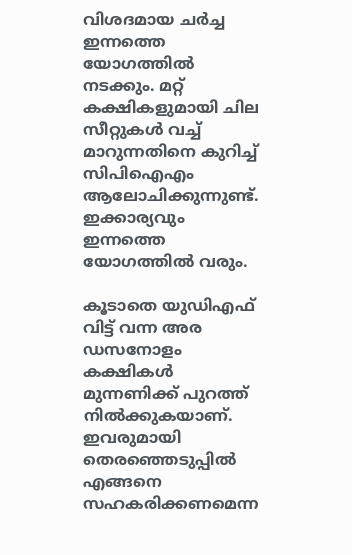വിശദമായ ചര്‍ച്ച ഇന്നത്തെ യോഗത്തില്‍ നടക്കും. മറ്റ് കക്ഷികളുമായി ചില സീറ്റുകള്‍ വച്ച് മാറുന്നതിനെ കുറിച്ച് സിപിഐഎം ആലോചിക്കുന്നുണ്ട്. ഇക്കാര്യവും ഇന്നത്തെ യോഗത്തില്‍ വരും.

കൂടാതെ യുഡിഎഫ് വിട്ട് വന്ന അര ഡസനോളം കക്ഷികള്‍ മുന്നണിക്ക് പുറത്ത് നില്‍ക്കുകയാണ്. ഇവരുമായി തെരഞ്ഞെടുപ്പില്‍ എങ്ങനെ സഹകരിക്കണമെന്ന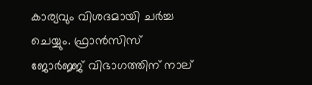കാര്യവും വിശദമായി ചര്‍ച്ച ചെയ്യും. ഫ്രാന്‍സിസ് ജോര്‍ജ്ജ് വിഭാഗത്തിന് നാല്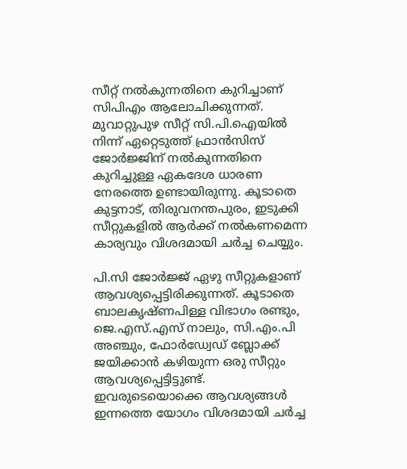സീറ്റ് നല്‍കുന്നതിനെ കുറിച്ചാണ് സിപിഎം ആലോചിക്കുന്നത്. മുവാറ്റുപുഴ സീറ്റ് സി.പി.ഐയില്‍ നിന്ന് ഏറ്റെടുത്ത് ഫ്രാന്‍സിസ് ജോര്‍ജ്ജിന് നല്‍കുന്നതിനെ കുറിച്ചുള്ള ഏകദേശ ധാരണ നേരത്തെ ഉണ്ടായിരുന്നു. കൂടാതെ കുട്ടനാട്, തിരുവനന്തപുരം, ഇടുക്കി സീറ്റുകളില്‍ ആര്‍ക്ക് നല്‍കണമെന്ന കാര്യവും വിശദമായി ചര്‍ച്ച ചെയ്യും.

പി.സി ജോര്‍ജ്ജ് ഏഴു സീറ്റുകളാണ് ആവശ്യപ്പെട്ടിരിക്കുന്നത്. കൂടാതെ ബാലകൃഷ്ണപിള്ള വിഭാഗം രണ്ടും, ജെ.എസ്.എസ് നാലും, സി.എം.പി അഞ്ചും, ഫോര്‍ഡ്വേഡ് ബ്ലോക്ക് ജയിക്കാന്‍ കഴിയുന്ന ഒരു സീറ്റും ആവശ്യപ്പെട്ടിട്ടുണ്ട്. ഇവരുടെയൊക്കെ ആവശ്യങ്ങള്‍ ഇന്നത്തെ യോഗം വിശദമായി ചര്‍ച്ച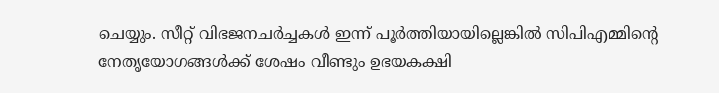ചെയ്യും. സീറ്റ് വിഭജനചര്‍ച്ചകള്‍ ഇന്ന് പൂര്‍ത്തിയായില്ലെങ്കില്‍ സിപിഎമ്മിന്റെ നേതൃയോഗങ്ങള്‍ക്ക് ശേഷം വീണ്ടും ഉഭയകക്ഷി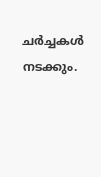ചര്‍ച്ചകള്‍ നടക്കും.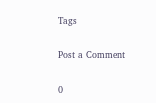Tags

Post a Comment

0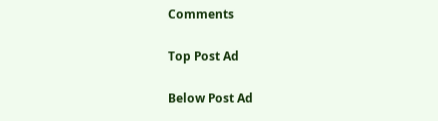Comments

Top Post Ad

Below Post Ad